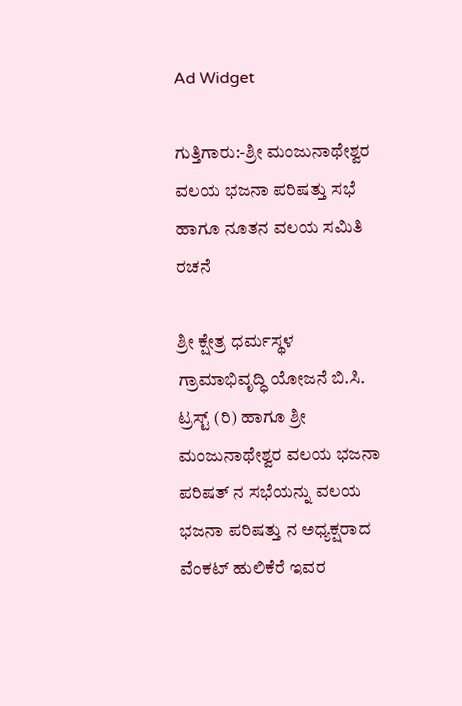Ad Widget

ಗುತ್ತಿಗಾರು:-ಶ್ರೀ ಮಂಜುನಾಥೇಶ್ವರ ವಲಯ ಭಜನಾ ಪರಿಷತ್ತು ಸಭೆ ಹಾಗೂ ನೂತನ ವಲಯ ಸಮಿತಿ ರಚನೆ

ಶ್ರೀ ಕ್ಷೇತ್ರ ಧರ್ಮಸ್ಥಳ ಗ್ರಾಮಾಭಿವೃದ್ಧಿ ಯೋಜನೆ ಬಿ.ಸಿ. ಟ್ರಸ್ಟ್ (ರಿ) ಹಾಗೂ ಶ್ರೀ ಮಂಜುನಾಥೇಶ್ವರ ವಲಯ ಭಜನಾ ಪರಿಷತ್ ನ ಸಭೆಯನ್ನು ವಲಯ ಭಜನಾ ಪರಿಷತ್ತು ನ ಅಧ್ಯಕ್ಷರಾದ  ವೆಂಕಟ್ ಹುಲಿಕೆರೆ ಇವರ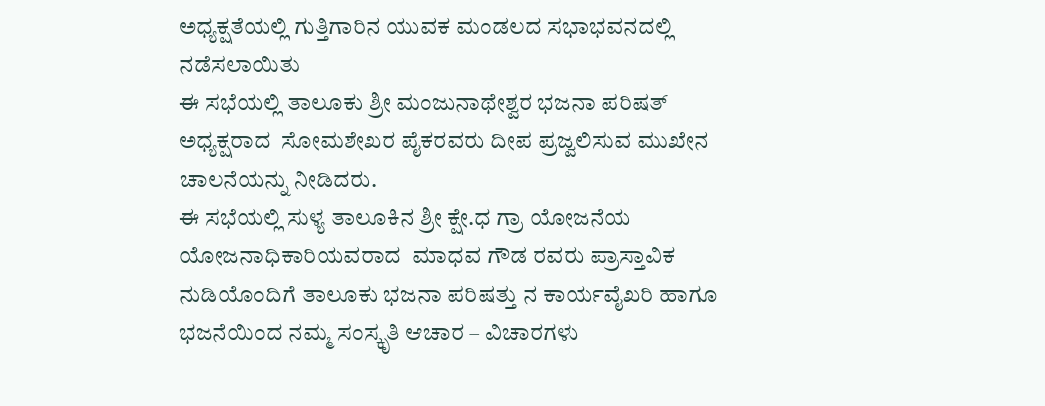ಅಧ್ಯಕ್ಷತೆಯಲ್ಲಿ ಗುತ್ತಿಗಾರಿನ ಯುವಕ ಮಂಡಲದ ಸಭಾಭವನದಲ್ಲಿ ನಡೆಸಲಾಯಿತು
ಈ ಸಭೆಯಲ್ಲಿ ತಾಲೂಕು ಶ್ರೀ ಮಂಜುನಾಥೇಶ್ವರ ಭಜನಾ ಪರಿಷತ್ ಅಧ್ಯಕ್ಷರಾದ  ಸೋಮಶೇಖರ ಪೈಕರವರು ದೀಪ ಪ್ರಜ್ವಲಿಸುವ ಮುಖೇನ ಚಾಲನೆಯನ್ನು ನೀಡಿದರು.
ಈ ಸಭೆಯಲ್ಲಿ ಸುಳ್ಯ ತಾಲೂಕಿನ ಶ್ರೀ ಕ್ಷೇ.ಧ ಗ್ರಾ ಯೋಜನೆಯ ಯೋಜನಾಧಿಕಾರಿಯವರಾದ  ಮಾಧವ ಗೌಡ ರವರು ಪ್ರಾಸ್ತಾವಿಕ ನುಡಿಯೊಂದಿಗೆ ತಾಲೂಕು ಭಜನಾ ಪರಿಷತ್ತು ನ ಕಾರ್ಯವೈಖರಿ ಹಾಗೂ ಭಜನೆಯಿಂದ ನಮ್ಮ ಸಂಸ್ಕೃತಿ ಆಚಾರ – ವಿಚಾರಗಳು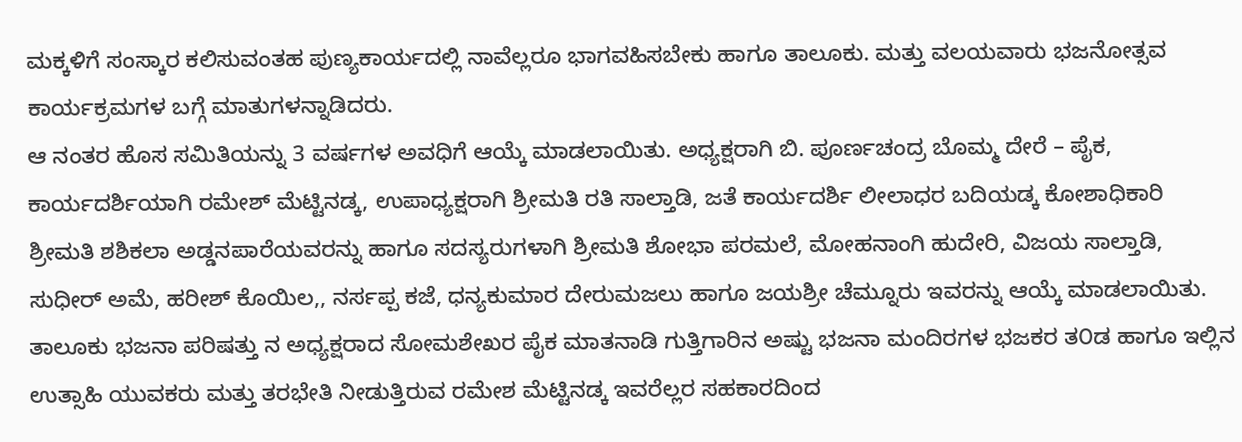ಮಕ್ಕಳಿಗೆ ಸಂಸ್ಕಾರ ಕಲಿಸುವಂತಹ ಪುಣ್ಯಕಾರ್ಯದಲ್ಲಿ ನಾವೆಲ್ಲರೂ ಭಾಗವಹಿಸಬೇಕು ಹಾಗೂ ತಾಲೂಕು. ಮತ್ತು ವಲಯವಾರು ಭಜನೋತ್ಸವ ಕಾರ್ಯಕ್ರಮಗಳ ಬಗ್ಗೆ ಮಾತುಗಳನ್ನಾಡಿದರು.
ಆ ನಂತರ ಹೊಸ ಸಮಿತಿಯನ್ನು 3 ವರ್ಷಗಳ ಅವಧಿಗೆ ಆಯ್ಕೆ ಮಾಡಲಾಯಿತು. ಅಧ್ಯಕ್ಷರಾಗಿ ಬಿ. ಪೂರ್ಣಚಂದ್ರ ಬೊಮ್ಮ ದೇರೆ – ಪೈಕ, ಕಾರ್ಯದರ್ಶಿಯಾಗಿ ರಮೇಶ್ ಮೆಟ್ಟಿನಡ್ಕ, ಉಪಾಧ್ಯಕ್ಷರಾಗಿ ಶ್ರೀಮತಿ ರತಿ ಸಾಲ್ತಾಡಿ, ಜತೆ ಕಾರ್ಯದರ್ಶಿ ಲೀಲಾಧರ ಬದಿಯಡ್ಕ ಕೋಶಾಧಿಕಾರಿ ಶ್ರೀಮತಿ ಶಶಿಕಲಾ ಅಡ್ಡನಪಾರೆಯವರನ್ನು ಹಾಗೂ ಸದಸ್ಯರುಗಳಾಗಿ ಶ್ರೀಮತಿ ಶೋಭಾ ಪರಮಲೆ, ಮೋಹನಾಂಗಿ ಹುದೇರಿ, ವಿಜಯ ಸಾಲ್ತಾಡಿ, ಸುಧೀರ್ ಅಮೆ, ಹರೀಶ್ ಕೊಯಿಲ,, ನರ್ಸಪ್ಪ ಕಜೆ, ಧನ್ಯಕುಮಾರ ದೇರುಮಜಲು ಹಾಗೂ ಜಯಶ್ರೀ ಚೆಮ್ನೂರು ಇವರನ್ನು ಆಯ್ಕೆ ಮಾಡಲಾಯಿತು.
ತಾಲೂಕು ಭಜನಾ ಪರಿಷತ್ತು ನ ಅಧ್ಯಕ್ಷರಾದ ಸೋಮಶೇಖರ ಪೈಕ ಮಾತನಾಡಿ ಗುತ್ತಿಗಾರಿನ ಅಷ್ಟು ಭಜನಾ ಮಂದಿರಗಳ ಭಜಕರ ತ೦ಡ ಹಾಗೂ ಇಲ್ಲಿನ ಉತ್ಸಾಹಿ ಯುವಕರು ಮತ್ತು ತರಭೇತಿ ನೀಡುತ್ತಿರುವ ರಮೇಶ ಮೆಟ್ಟಿನಡ್ಕ ಇವರೆಲ್ಲರ ಸಹಕಾರದಿಂದ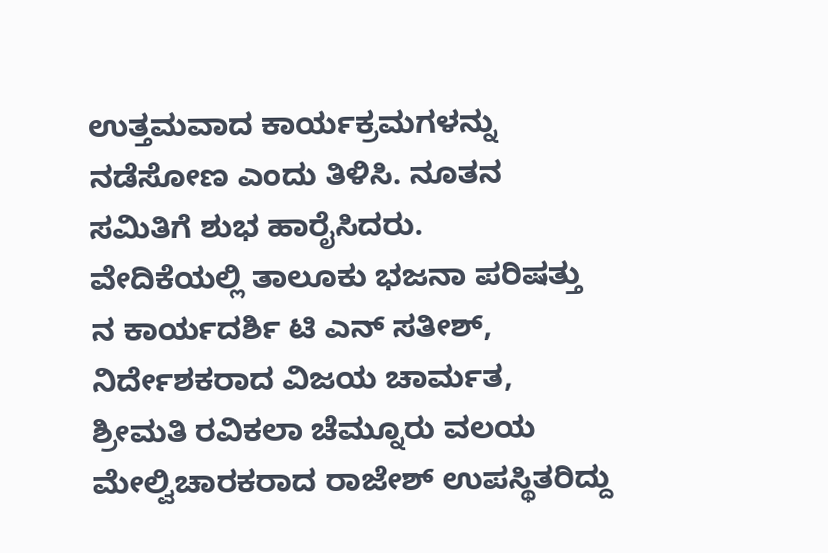ಉತ್ತಮವಾದ ಕಾರ್ಯಕ್ರಮಗಳನ್ನು ನಡೆಸೋಣ ಎಂದು ತಿಳಿಸಿ. ನೂತನ ಸಮಿತಿಗೆ ಶುಭ ಹಾರೈಸಿದರು.
ವೇದಿಕೆಯಲ್ಲಿ ತಾಲೂಕು ಭಜನಾ ಪರಿಷತ್ತು ನ ಕಾರ್ಯದರ್ಶಿ ಟಿ ಎನ್ ಸತೀಶ್, ನಿರ್ದೇಶಕರಾದ ವಿಜಯ ಚಾರ್ಮತ,  ಶ್ರೀಮತಿ ರವಿಕಲಾ ಚೆಮ್ನೂರು ವಲಯ ಮೇಲ್ವಿಚಾರಕರಾದ ರಾಜೇಶ್ ಉಪಸ್ಥಿತರಿದ್ದು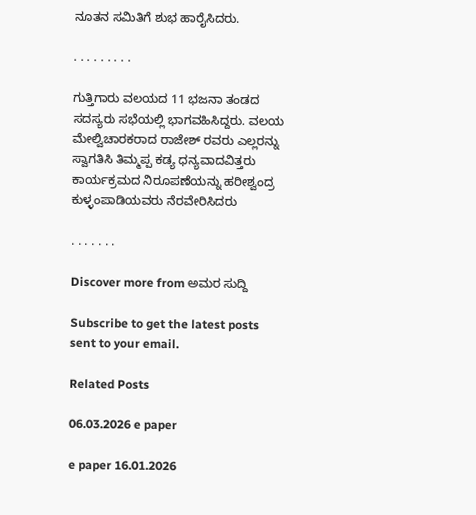ನೂತನ ಸಮಿತಿಗೆ ಶುಭ ಹಾರೈಸಿದರು.

. . . . . . . . .

ಗುತ್ತಿಗಾರು ವಲಯದ 11 ಭಜನಾ ತಂಡದ ಸದಸ್ಯರು ಸಭೆಯಲ್ಲಿ ಭಾಗವಹಿಸಿದ್ದರು. ವಲಯ ಮೇಲ್ವಿಚಾರಕರಾದ ರಾಜೇಶ್ ರವರು ಎಲ್ಲರನ್ನು ಸ್ವಾಗತಿಸಿ ತಿಮ್ಮಪ್ಪ ಕಡ್ಯ ಧನ್ಯವಾದವಿತ್ತರು ಕಾರ್ಯಕ್ರಮದ ನಿರೂಪಣೆಯನ್ನು ಹರೀಶ್ವಂದ್ರ ಕುಳ್ಳಂಪಾಡಿಯವರು ನೆರವೇರಿಸಿದರು

. . . . . . .

Discover more from ಅಮರ ಸುದ್ದಿ

Subscribe to get the latest posts sent to your email.

Related Posts

06.03.2026 e paper

e paper 16.01.2026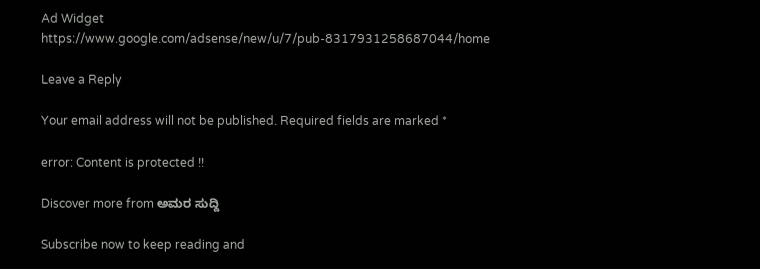Ad Widget
https://www.google.com/adsense/new/u/7/pub-8317931258687044/home

Leave a Reply

Your email address will not be published. Required fields are marked *

error: Content is protected !!

Discover more from ಅಮರ ಸುದ್ದಿ

Subscribe now to keep reading and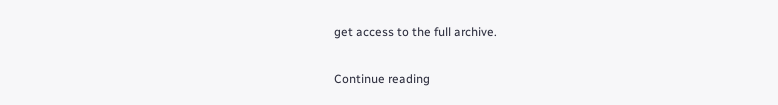get access to the full archive.

Continue reading